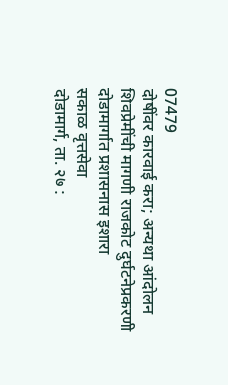07479
दोषींवर कारवाई करा; अन्यथा आंदोलन
शिवप्रेमींची मागणी राजकोट दुर्घटनेप्रकरणी दोडामार्गात प्रशासनास इशारा
सकाळ वृत्तसेवा
दोडामार्ग, ता. २७ :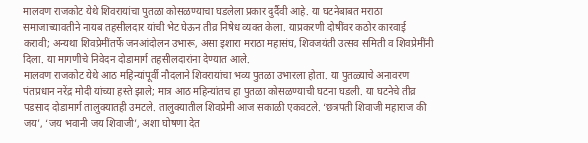मालवण राजकोट येथे शिवरायांचा पुतळा कोसळण्याचा घडलेला प्रकार दुर्दैवी आहे. या घटनेबाबत मराठा समाजाच्यावतीने नायब तहसीलदार यांची भेट घेऊन तीव्र निषेध व्यक्त केला. याप्रकरणी दोषींवर कठोर कारवाई करावी; अन्यथा शिवप्रेमींतर्फे जनआंदोलन उभारू, असा इशारा मराठा महासंघ, शिवजयंती उत्सव समिती व शिवप्रेमींनी दिला. या मागणीचे निवेदन दोडामार्ग तहसीलदारांना देण्यात आले.
मालवण राजकोट येथे आठ महिन्यांपूर्वी नौदलाने शिवरायांचा भव्य पुतळा उभारला होता. या पुतळ्याचे अनावरण पंतप्रधान नरेंद्र मोदी यांच्या हस्ते झाले; मात्र आठ महिन्यांतच हा पुतळा कोसळण्याची घटना घडली. या घटनेचे तीव्र पडसाद दोडामार्ग तालुक्यातही उमटले. तालुक्यातील शिवप्रेमी आज सकाळी एकवटले. ‘छत्रपती शिवाजी महाराज की जय’, ‘जय भवानी जय शिवाजी’, अशा घोषणा देत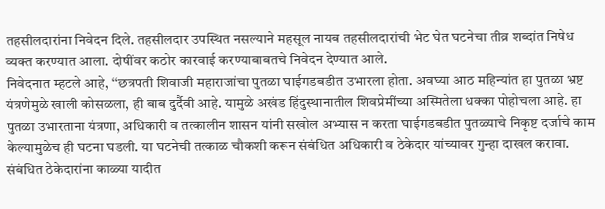तहसीलदारांना निवेदन दिले. तहसीलदार उपस्थित नसल्याने महसूल नायब तहसीलदारांची भेट घेत घटनेचा तीव्र शब्दांत निषेध व्यक्त करण्यात आला. दोषींवर कठोर कारवाई करण्याबाबतचे निवेदन देण्यात आले.
निवेदनात म्हटले आहे, ‘‘छत्रपती शिवाजी महाराजांचा पुतळा घाईगडबडीत उभारला होता. अवघ्या आठ महिन्यांत हा पुतळा भ्रष्ट यंत्रणेमुळे खाली कोसळला, ही बाब दुर्दैवी आहे. यामुळे अखंड हिंदुस्थानातील शिवप्रेमींच्या अस्मितेला धक्का पोहोचला आहे. हा पुतळा उभारताना यंत्रणा, अधिकारी व तत्कालीन शासन यांनी सखोल अभ्यास न करता घाईगडबडीत पुतळ्याचे निकृष्ट दर्जाचे काम केल्यामुळेच ही घटना घडली. या घटनेची तत्काळ चौकशी करून संबंधित अधिकारी व ठेकेदार यांच्यावर गुन्हा दाखल करावा. संबंधित ठेकेदारांना काळ्या यादीत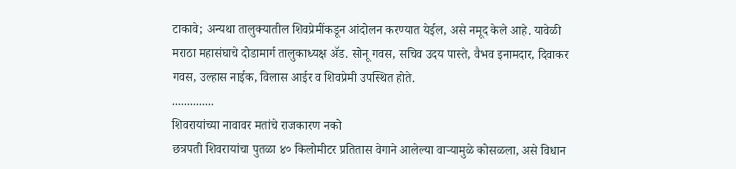टाकावे; अन्यथा तालुक्यातील शिवप्रेमींकडून आंदोलन करण्यात येईल, असे नमूद केले आहे. यावेळी मराठा महासंघाचे दोडामार्ग तालुकाध्यक्ष ॲड. सोनू गवस, सचिव उदय पास्ते, वैभव इनामदार, दिवाकर गवस, उल्हास नाईक, विलास आईर व शिवप्रेमी उपस्थित होते.
..............
शिवरायांच्या नावावर मतांचे राजकारण नको
छत्रपती शिवरायांचा पुतळा ४० किलोमीटर प्रतितास वेगाने आलेल्या वाऱ्यामुळे कोसळला, असे विधान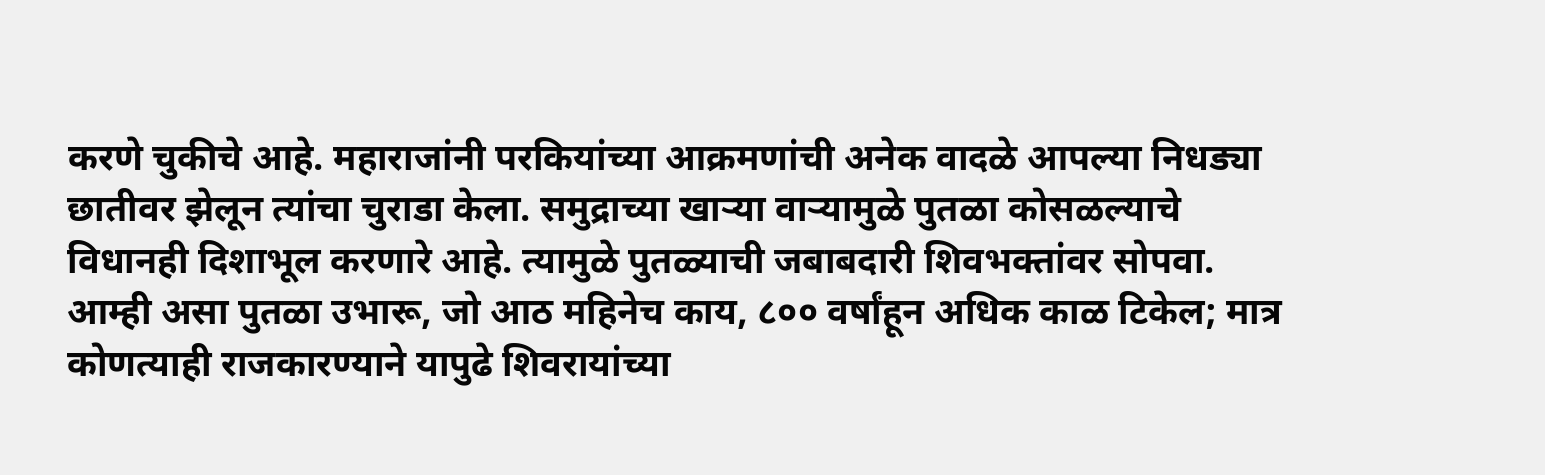करणे चुकीचे आहे. महाराजांनी परकियांच्या आक्रमणांची अनेक वादळे आपल्या निधड्या छातीवर झेलून त्यांचा चुराडा केला. समुद्राच्या खाऱ्या वाऱ्यामुळे पुतळा कोसळल्याचे विधानही दिशाभूल करणारे आहे. त्यामुळे पुतळ्याची जबाबदारी शिवभक्तांवर सोपवा. आम्ही असा पुतळा उभारू, जो आठ महिनेच काय, ८०० वर्षांहून अधिक काळ टिकेल; मात्र कोणत्याही राजकारण्याने यापुढे शिवरायांच्या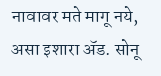नावावर मते मागू नये, असा इशारा ॲड. सोनू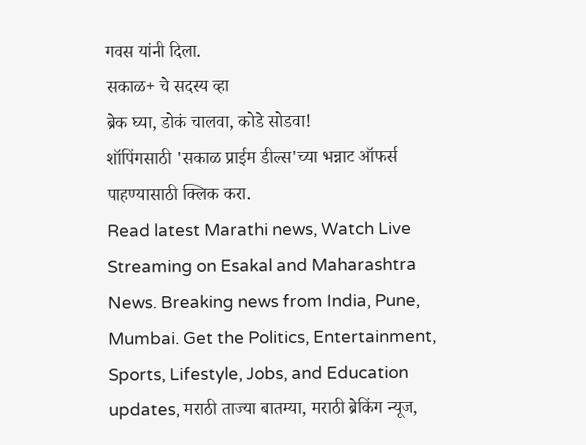गवस यांनी दिला.
सकाळ+ चे सदस्य व्हा
ब्रेक घ्या, डोकं चालवा, कोडे सोडवा!
शॉपिंगसाठी 'सकाळ प्राईम डील्स'च्या भन्नाट ऑफर्स पाहण्यासाठी क्लिक करा.
Read latest Marathi news, Watch Live Streaming on Esakal and Maharashtra News. Breaking news from India, Pune, Mumbai. Get the Politics, Entertainment, Sports, Lifestyle, Jobs, and Education updates, मराठी ताज्या बातम्या, मराठी ब्रेकिंग न्यूज,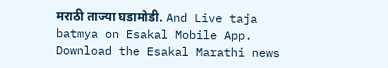मराठी ताज्या घडामोडी. And Live taja batmya on Esakal Mobile App. Download the Esakal Marathi news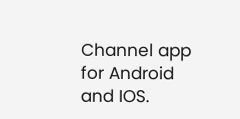Channel app for Android and IOS.